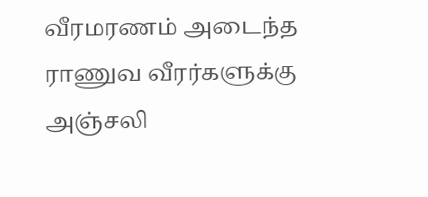வீரமரணம் அடைந்த ராணுவ வீரர்களுக்கு அஞ்சலி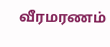வீரமரணம்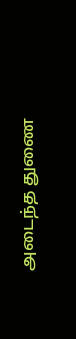அடைந்த துணை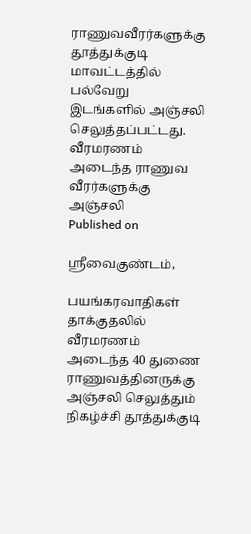ராணுவவீரர்களுக்கு தூத்துக்குடி மாவட்டத்தில் பல்வேறு இடங்களில் அஞ்சலி செலுத்தப்பட்டது.
வீரமரணம் அடைந்த ராணுவ வீரர்களுக்கு அஞ்சலி
Published on

ஸ்ரீவைகுண்டம்,

பயங்கரவாதிகள் தாக்குதலில் வீரமரணம் அடைந்த 40 துணை ராணுவத்தினருக்கு அஞ்சலி செலுத்தும் நிகழ்ச்சி தூத்துக்குடி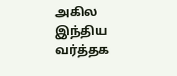அகில இந்திய வர்த்தக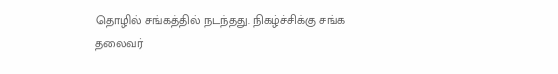தொழில் சங்கத்தில் நடந்தது. நிகழ்ச்சிக்கு சங்க தலைவர்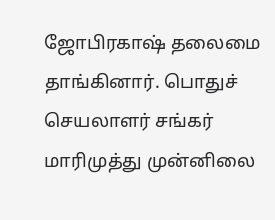ஜோபிரகாஷ் தலைமை தாங்கினார். பொதுச் செயலாளர் சங்கர் மாரிமுத்து முன்னிலை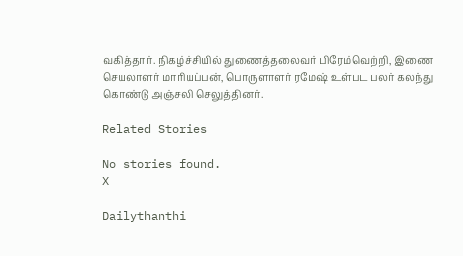வகித்தார். நிகழ்ச்சியில் துணைத்தலைவர் பிரேம்வெற்றி, இணை செயலாளர் மாரியப்பன், பொருளாளர் ரமேஷ் உள்பட பலர் கலந்து கொண்டு அஞ்சலி செலுத்தினர்.

Related Stories

No stories found.
X

Dailythanthi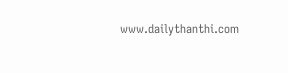www.dailythanthi.com